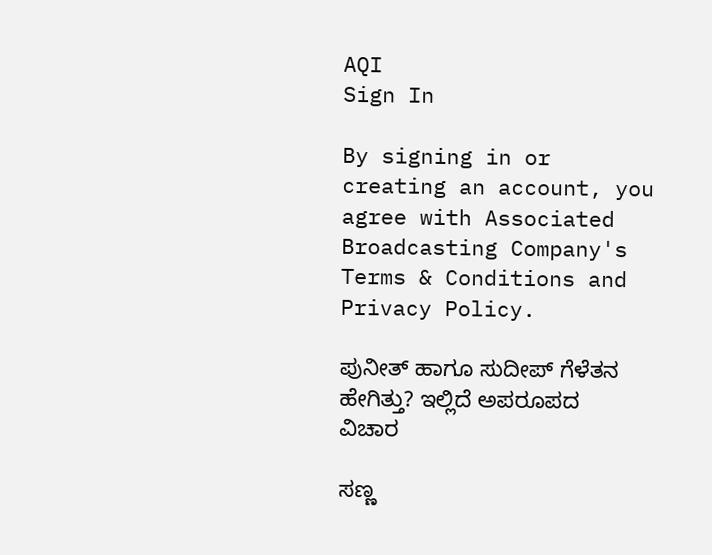AQI
Sign In

By signing in or creating an account, you agree with Associated Broadcasting Company's Terms & Conditions and Privacy Policy.

ಪುನೀತ್ ಹಾಗೂ ಸುದೀಪ್ ಗೆಳೆತನ ಹೇಗಿತ್ತು? ಇಲ್ಲಿದೆ ಅಪರೂಪದ ವಿಚಾರ

ಸಣ್ಣ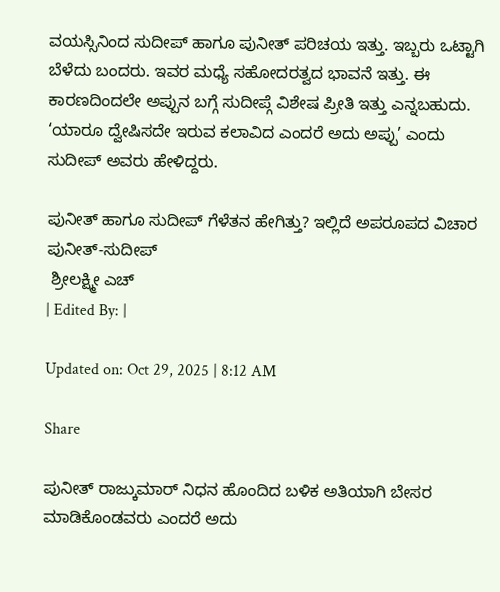ವಯಸ್ಸಿನಿಂದ ಸುದೀಪ್ ಹಾಗೂ ಪುನೀತ್ ಪರಿಚಯ ಇತ್ತು. ಇಬ್ಬರು ಒಟ್ಟಾಗಿ ಬೆಳೆದು ಬಂದರು. ಇವರ ಮಧ್ಯೆ ಸಹೋದರತ್ವದ ಭಾವನೆ ಇತ್ತು. ಈ ಕಾರಣದಿಂದಲೇ ಅಪ್ಪುನ ಬಗ್ಗೆ ಸುದೀಪ್ಗೆ ವಿಶೇಷ ಪ್ರೀತಿ ಇತ್ತು ಎನ್ನಬಹುದು. ‘ಯಾರೂ ದ್ವೇಷಿಸದೇ ಇರುವ ಕಲಾವಿದ ಎಂದರೆ ಅದು ಅಪ್ಪು’ ಎಂದು ಸುದೀಪ್ ಅವರು ಹೇಳಿದ್ದರು.

ಪುನೀತ್ ಹಾಗೂ ಸುದೀಪ್ ಗೆಳೆತನ ಹೇಗಿತ್ತು? ಇಲ್ಲಿದೆ ಅಪರೂಪದ ವಿಚಾರ
ಪುನೀತ್-ಸುದೀಪ್
 ಶ್ರೀಲಕ್ಷ್ಮೀ ಎಚ್
| Edited By: |

Updated on: Oct 29, 2025 | 8:12 AM

Share

ಪುನೀತ್ ರಾಜ್ಕುಮಾರ್ ನಿಧನ ಹೊಂದಿದ ಬಳಿಕ ಅತಿಯಾಗಿ ಬೇಸರ ಮಾಡಿಕೊಂಡವರು ಎಂದರೆ ಅದು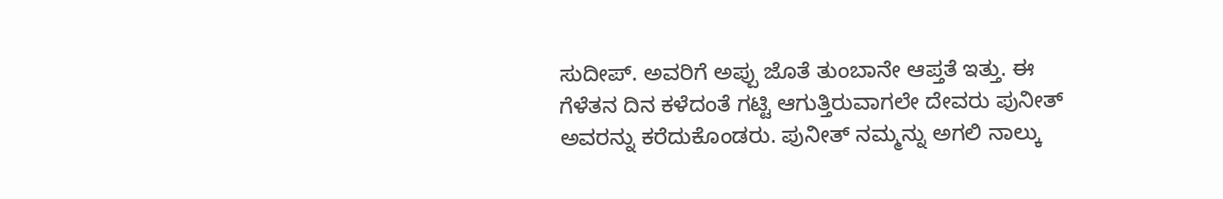ಸುದೀಪ್. ಅವರಿಗೆ ಅಪ್ಪು ಜೊತೆ ತುಂಬಾನೇ ಆಪ್ತತೆ ಇತ್ತು. ಈ ಗೆಳೆತನ ದಿನ ಕಳೆದಂತೆ ಗಟ್ಟಿ ಆಗುತ್ತಿರುವಾಗಲೇ ದೇವರು ಪುನೀತ್ ಅವರನ್ನು ಕರೆದುಕೊಂಡರು. ಪುನೀತ್ ನಮ್ಮನ್ನು ಅಗಲಿ ನಾಲ್ಕು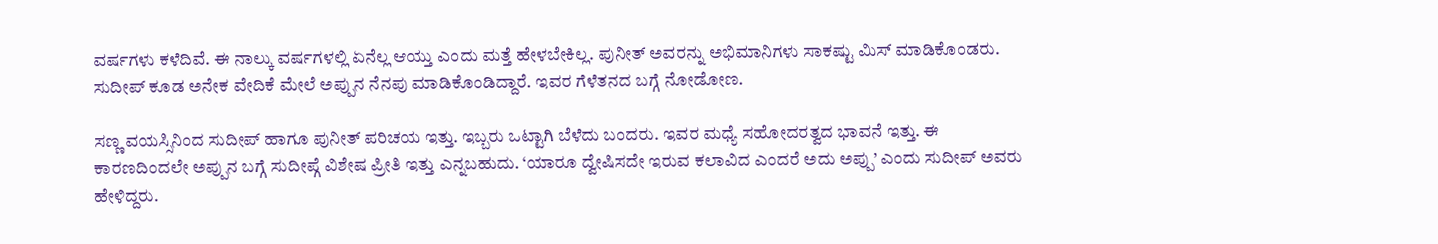ವರ್ಷಗಳು ಕಳೆದಿವೆ. ಈ ನಾಲ್ಕು ವರ್ಷಗಳಲ್ಲಿ ಏನೆಲ್ಲ ಆಯ್ತು ಎಂದು ಮತ್ತೆ ಹೇಳಬೇಕಿಲ್ಲ. ಪುನೀತ್ ಅವರನ್ನು ಅಭಿಮಾನಿಗಳು ಸಾಕಷ್ಟು ಮಿಸ್ ಮಾಡಿಕೊಂಡರು. ಸುದೀಪ್ ಕೂಡ ಅನೇಕ ವೇದಿಕೆ ಮೇಲೆ ಅಪ್ಪುನ ನೆನಪು ಮಾಡಿಕೊಂಡಿದ್ದಾರೆ. ಇವರ ಗೆಳೆತನದ ಬಗ್ಗೆ ನೋಡೋಣ.

ಸಣ್ಣ ವಯಸ್ಸಿನಿಂದ ಸುದೀಪ್ ಹಾಗೂ ಪುನೀತ್ ಪರಿಚಯ ಇತ್ತು. ಇಬ್ಬರು ಒಟ್ಟಾಗಿ ಬೆಳೆದು ಬಂದರು. ಇವರ ಮಧ್ಯೆ ಸಹೋದರತ್ವದ ಭಾವನೆ ಇತ್ತು. ಈ ಕಾರಣದಿಂದಲೇ ಅಪ್ಪುನ ಬಗ್ಗೆ ಸುದೀಪ್ಗೆ ವಿಶೇಷ ಪ್ರೀತಿ ಇತ್ತು ಎನ್ನಬಹುದು. ‘ಯಾರೂ ದ್ವೇಷಿಸದೇ ಇರುವ ಕಲಾವಿದ ಎಂದರೆ ಅದು ಅಪ್ಪು’ ಎಂದು ಸುದೀಪ್ ಅವರು ಹೇಳಿದ್ದರು.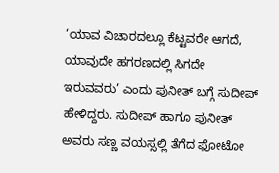‘ಯಾವ ವಿಚಾರದಲ್ಲೂ ಕೆಟ್ಟವರೇ ಆಗದೆ, ಯಾವುದೇ ಹಗರಣದಲ್ಲಿ ಸಿಗದೇ ಇರುವವರು’ ಎಂದು ಪುನೀತ್ ಬಗ್ಗೆ ಸುದೀಪ್ ಹೇಳಿದ್ದರು. ಸುದೀಪ್ ಹಾಗೂ ಪುನೀತ್ ಅವರು ಸಣ್ಣ ವಯಸ್ಸಲ್ಲಿ ತೆಗೆದ ಫೋಟೋ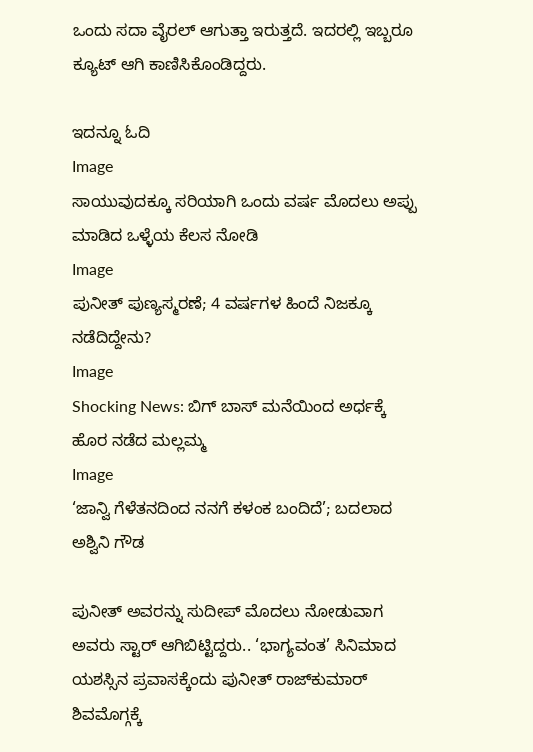ಒಂದು ಸದಾ ವೈರಲ್ ಆಗುತ್ತಾ ಇರುತ್ತದೆ. ಇದರಲ್ಲಿ ಇಬ್ಬರೂ ಕ್ಯೂಟ್ ಆಗಿ ಕಾಣಿಸಿಕೊಂಡಿದ್ದರು.

ಇದನ್ನೂ ಓದಿ
Image
ಸಾಯುವುದಕ್ಕೂ ಸರಿಯಾಗಿ ಒಂದು ವರ್ಷ ಮೊದಲು ಅಪ್ಪು ಮಾಡಿದ ಒಳ್ಳೆಯ ಕೆಲಸ ನೋಡಿ
Image
ಪುನೀತ್ ಪುಣ್ಯಸ್ಮರಣೆ; 4 ವರ್ಷಗಳ ಹಿಂದೆ ನಿಜಕ್ಕೂ ನಡೆದಿದ್ದೇನು?
Image
Shocking News: ಬಿಗ್ ಬಾಸ್ ಮನೆಯಿಂದ ಅರ್ಧಕ್ಕೆ ಹೊರ ನಡೆದ ಮಲ್ಲಮ್ಮ
Image
‘ಜಾನ್ವಿ ಗೆಳೆತನದಿಂದ ನನಗೆ ಕಳಂಕ ಬಂದಿದೆ’; ಬದಲಾದ ಅಶ್ವಿನಿ ಗೌಡ

ಪುನೀತ್ ಅವರನ್ನು ಸುದೀಪ್ ಮೊದಲು ನೋಡುವಾಗ ಅವರು ಸ್ಟಾರ್ ಆಗಿಬಿಟ್ಟಿದ್ದರು.. ‘ಭಾಗ್ಯವಂತ’ ಸಿನಿಮಾದ ಯಶಸ್ಸಿನ ಪ್ರವಾಸಕ್ಕೆಂದು ಪುನೀತ್ ರಾಜ್‌ಕುಮಾರ್ ಶಿವಮೊಗ್ಗಕ್ಕೆ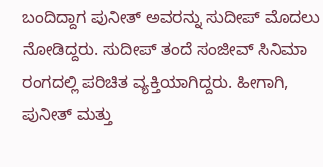ಬಂದಿದ್ದಾಗ ಪುನೀತ್ ಅವರನ್ನು ಸುದೀಪ್ ಮೊದಲು ನೋಡಿದ್ದರು. ಸುದೀಪ್ ತಂದೆ ಸಂಜೀವ್ ಸಿನಿಮಾ ರಂಗದಲ್ಲಿ ಪರಿಚಿತ ವ್ಯಕ್ತಿಯಾಗಿದ್ದರು. ಹೀಗಾಗಿ, ಪುನೀತ್ ಮತ್ತು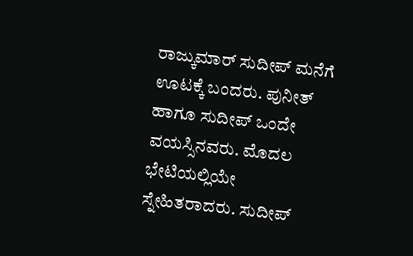ರಾಜ್ಕುಮಾರ್ ಸುದೀಪ್ ಮನೆಗೆ ಊಟಕ್ಕೆ ಬಂದರು. ಪುನೀತ್ ಹಾಗೂ ಸುದೀಪ್ ಒಂದೇ ವಯಸ್ಸಿನವರು. ಮೊದಲ ಭೇಟಿಯಲ್ಲಿಯೇ ಸ್ನೇಹಿತರಾದರು. ಸುದೀಪ್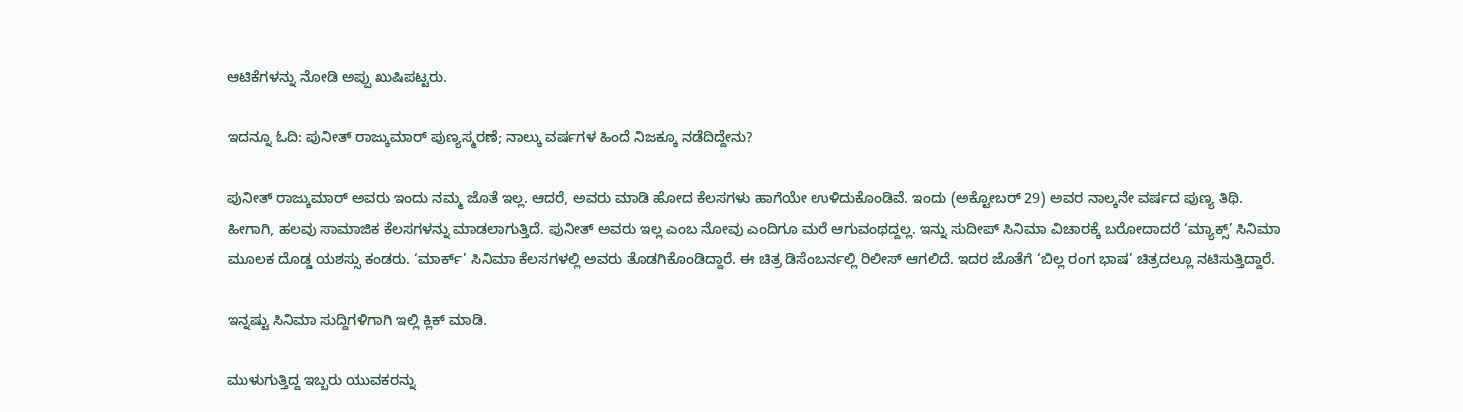ಆಟಿಕೆಗಳನ್ನು ನೋಡಿ ಅಪ್ಪು ಖುಷಿಪಟ್ಟರು.

ಇದನ್ನೂ ಓದಿ: ಪುನೀತ್ ರಾಜ್ಕುಮಾರ್ ಪುಣ್ಯಸ್ಮರಣೆ; ನಾಲ್ಕು ವರ್ಷಗಳ ಹಿಂದೆ ನಿಜಕ್ಕೂ ನಡೆದಿದ್ದೇನು?

ಪುನೀತ್ ರಾಜ್ಕುಮಾರ್ ಅವರು ಇಂದು ನಮ್ಮ ಜೊತೆ ಇಲ್ಲ. ಆದರೆ, ಅವರು ಮಾಡಿ ಹೋದ ಕೆಲಸಗಳು ಹಾಗೆಯೇ ಉಳಿದುಕೊಂಡಿವೆ. ಇಂದು (ಅಕ್ಟೋಬರ್ 29) ಅವರ ನಾಲ್ಕನೇ ವರ್ಷದ ಪುಣ್ಯ ತಿಥಿ. ಹೀಗಾಗಿ, ಹಲವು ಸಾಮಾಜಿಕ ಕೆಲಸಗಳನ್ನು ಮಾಡಲಾಗುತ್ತಿದೆ. ಪುನೀತ್ ಅವರು ಇಲ್ಲ ಎಂಬ ನೋವು ಎಂದಿಗೂ ಮರೆ ಆಗುವಂಥದ್ದಲ್ಲ. ಇನ್ನು ಸುದೀಪ್ ಸಿನಿಮಾ ವಿಚಾರಕ್ಕೆ ಬರೋದಾದರೆ ‘ಮ್ಯಾಕ್ಸ್’ ಸಿನಿಮಾ ಮೂಲಕ ದೊಡ್ಡ ಯಶಸ್ಸು ಕಂಡರು. ‘ಮಾರ್ಕ್’ ಸಿನಿಮಾ ಕೆಲಸಗಳಲ್ಲಿ ಅವರು ತೊಡಗಿಕೊಂಡಿದ್ದಾರೆ. ಈ ಚಿತ್ರ ಡಿಸೆಂಬರ್ನಲ್ಲಿ ರಿಲೀಸ್ ಆಗಲಿದೆ. ಇದರ ಜೊತೆಗೆ ‘ಬಿಲ್ಲ ರಂಗ ಭಾಷ’ ಚಿತ್ರದಲ್ಲೂ ನಟಿಸುತ್ತಿದ್ದಾರೆ.

ಇನ್ನಷ್ಟು ಸಿನಿಮಾ ಸುದ್ದಿಗಳಿಗಾಗಿ ಇಲ್ಲಿ ಕ್ಲಿಕ್ ಮಾಡಿ.

ಮುಳುಗುತ್ತಿದ್ದ ಇಬ್ಬರು ಯುವಕರನ್ನು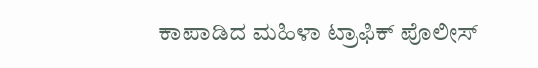ಕಾಪಾಡಿದ ಮಹಿಳಾ ಟ್ರಾಫಿಕ್ ಪೊಲೀಸ್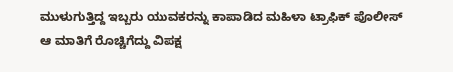ಮುಳುಗುತ್ತಿದ್ದ ಇಬ್ಬರು ಯುವಕರನ್ನು ಕಾಪಾಡಿದ ಮಹಿಳಾ ಟ್ರಾಫಿಕ್ ಪೊಲೀಸ್
ಆ ಮಾತಿಗೆ ರೊಚ್ಚಿಗೆದ್ದು ವಿಪಕ್ಷ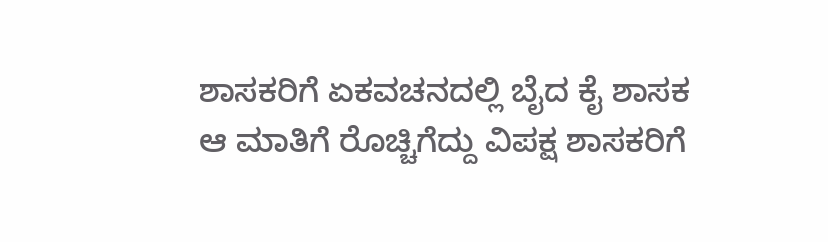ಶಾಸಕರಿಗೆ ಏಕವಚನದಲ್ಲಿ ಬೈದ ಕೈ ಶಾಸಕ
ಆ ಮಾತಿಗೆ ರೊಚ್ಚಿಗೆದ್ದು ವಿಪಕ್ಷ ಶಾಸಕರಿಗೆ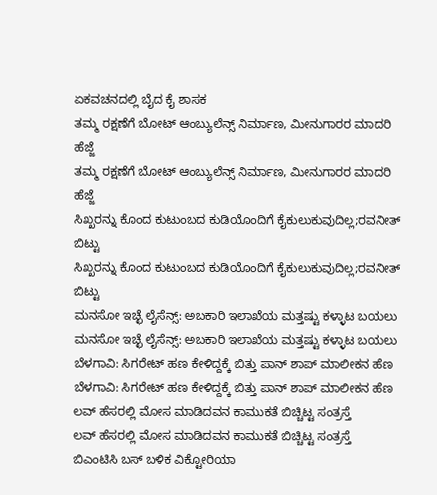ಏಕವಚನದಲ್ಲಿ ಬೈದ ಕೈ ಶಾಸಕ
ತಮ್ಮ‌ ರಕ್ಷಣೆಗೆ ಬೋಟ್ ಆಂಬ್ಯುಲೆನ್ಸ್ ನಿರ್ಮಾಣ, ಮೀನುಗಾರರ ಮಾದರಿ ಹೆಜ್ಜೆ
ತಮ್ಮ‌ ರಕ್ಷಣೆಗೆ ಬೋಟ್ ಆಂಬ್ಯುಲೆನ್ಸ್ ನಿರ್ಮಾಣ, ಮೀನುಗಾರರ ಮಾದರಿ ಹೆಜ್ಜೆ
ಸಿಖ್ಖರನ್ನು ಕೊಂದ ಕುಟುಂಬದ ಕುಡಿಯೊಂದಿಗೆ ಕೈಕುಲುಕುವುದಿಲ್ಲ;ರವನೀತ್ ಬಿಟ್ಟು
ಸಿಖ್ಖರನ್ನು ಕೊಂದ ಕುಟುಂಬದ ಕುಡಿಯೊಂದಿಗೆ ಕೈಕುಲುಕುವುದಿಲ್ಲ;ರವನೀತ್ ಬಿಟ್ಟು
ಮನಸೋ ಇಚ್ಛೆ ಲೈಸೆನ್ಸ್: ಅಬಕಾರಿ ಇಲಾಖೆಯ ಮತ್ತಷ್ಟು ಕಳ್ಳಾಟ ಬಯಲು
ಮನಸೋ ಇಚ್ಛೆ ಲೈಸೆನ್ಸ್: ಅಬಕಾರಿ ಇಲಾಖೆಯ ಮತ್ತಷ್ಟು ಕಳ್ಳಾಟ ಬಯಲು
ಬೆಳಗಾವಿ: ಸಿಗರೇಟ್ ಹಣ ಕೇಳಿದ್ದಕ್ಕೆ ಬಿತ್ತು ಪಾನ್ ಶಾಪ್ ಮಾಲೀಕನ ಹೆಣ
ಬೆಳಗಾವಿ: ಸಿಗರೇಟ್ ಹಣ ಕೇಳಿದ್ದಕ್ಕೆ ಬಿತ್ತು ಪಾನ್ ಶಾಪ್ ಮಾಲೀಕನ ಹೆಣ
ಲವ್ ಹೆಸರಲ್ಲಿ ಮೋಸ ಮಾಡಿದವನ ಕಾಮುಕತೆ ಬಿಚ್ಚಿಟ್ಟ ಸಂತ್ರಸ್ತೆ
ಲವ್ ಹೆಸರಲ್ಲಿ ಮೋಸ ಮಾಡಿದವನ ಕಾಮುಕತೆ ಬಿಚ್ಚಿಟ್ಟ ಸಂತ್ರಸ್ತೆ
ಬಿಎಂಟಿಸಿ ಬಸ್ ಬಳಿಕ ವಿಕ್ಟೋರಿಯಾ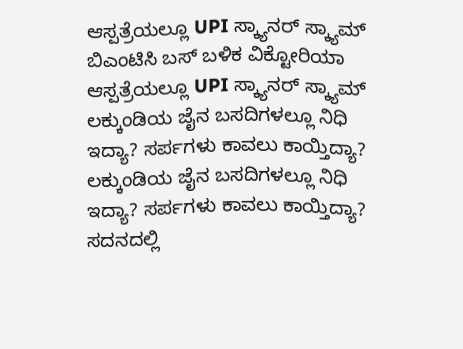ಆಸ್ಪತ್ರೆಯಲ್ಲೂ UPI ಸ್ಕ್ಯಾನರ್ ಸ್ಕ್ಯಾಮ್
ಬಿಎಂಟಿಸಿ ಬಸ್ ಬಳಿಕ ವಿಕ್ಟೋರಿಯಾ ಆಸ್ಪತ್ರೆಯಲ್ಲೂ UPI ಸ್ಕ್ಯಾನರ್ ಸ್ಕ್ಯಾಮ್
ಲಕ್ಕುಂಡಿಯ ಜೈನ ಬಸದಿಗಳಲ್ಲೂ ನಿಧಿ ಇದ್ಯಾ? ಸರ್ಪಗಳು ಕಾವಲು ಕಾಯ್ತಿದ್ಯಾ?
ಲಕ್ಕುಂಡಿಯ ಜೈನ ಬಸದಿಗಳಲ್ಲೂ ನಿಧಿ ಇದ್ಯಾ? ಸರ್ಪಗಳು ಕಾವಲು ಕಾಯ್ತಿದ್ಯಾ?
ಸದನದಲ್ಲಿ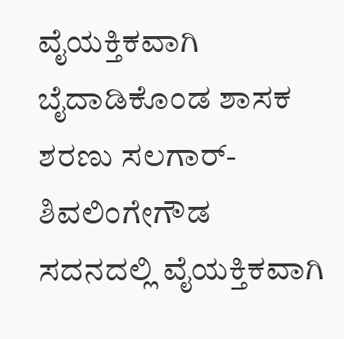ವೈಯಕ್ತಿಕವಾಗಿ ಬೈದಾಡಿಕೊಂಡ ಶಾಸಕ ಶರಣು ಸಲಗಾರ್- ಶಿವಲಿಂಗೇಗೌಡ
ಸದನದಲ್ಲಿ ವೈಯಕ್ತಿಕವಾಗಿ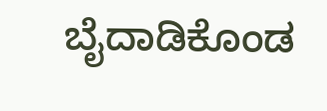ಬೈದಾಡಿಕೊಂಡ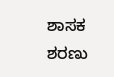ಶಾಸಕ ಶರಣು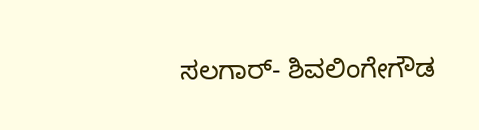ಸಲಗಾರ್- ಶಿವಲಿಂಗೇಗೌಡ